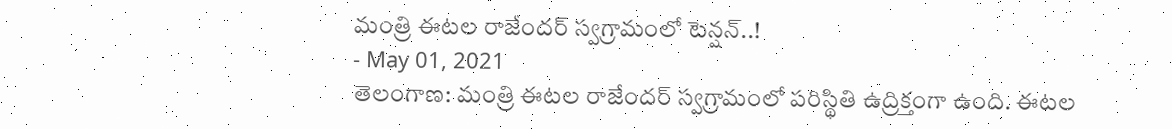మంత్రి ఈటల రాజేందర్ స్వగ్రామంలో టెన్షన్..!
- May 01, 2021
తెలంగాణ: మంత్రి ఈటల రాజేందర్ స్వగ్రామంలో పరిస్థితి ఉద్రిక్తంగా ఉంది. ఈటల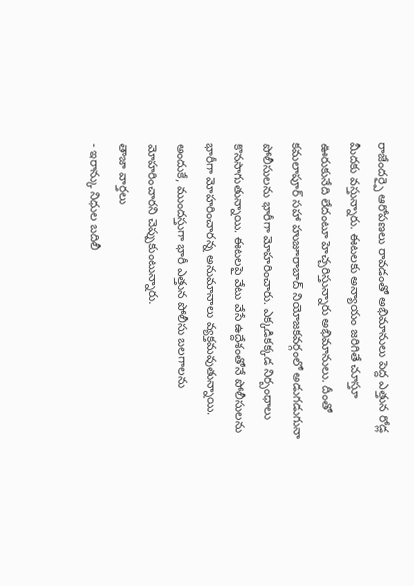రాజేందర్పై ఆరోపణలు రావడంతో అభిమానులు పెద్ద ఎత్తున రోడ్ల మీదకు వస్తున్నారు. ఈటలకు అన్యాయం జరిగితే చూస్తూ ఊరుకునేది లేదంటూ హెచ్చరిస్తున్నారు అభిమానులు. దీంతో కమలాపూర్ సహా హుజూరాబాద్ నియోజకవర్గంలో అడుగడుగునా పోలీసులను భారీగా మోహరించారు. ఎక్కడికక్కడ నిర్బంధాలు కొనసాగుతున్నాయి. ఈటలపై వేటు వేసే ఉద్దేశంతోనే పోలీసులను భారీగా మోహరించారన్న అనుమానాలు వ్యక్తమవుతున్నాయి. అందుకే, ముందస్తుగా భారీ ఎత్తున పోలీసు బలగాలను మోహరించారని చెప్పుకుంటున్నారు.
తాజా వార్తలు
- ఇరాన్కు నిధుల బదిలీ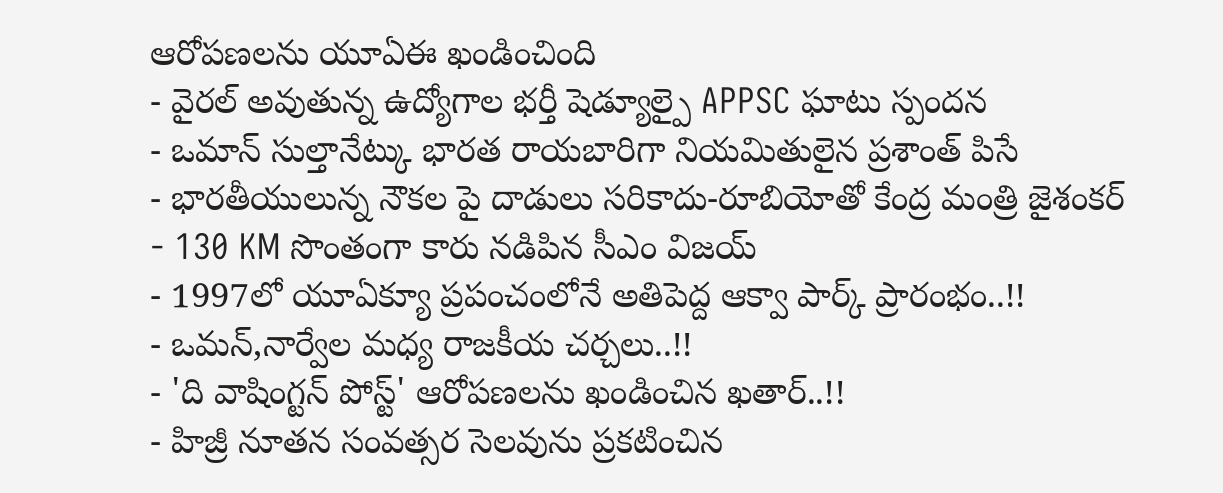ఆరోపణలను యూఏఈ ఖండించింది
- వైరల్ అవుతున్న ఉద్యోగాల భర్తీ షెడ్యూల్పై APPSC ఘాటు స్పందన
- ఒమాన్ సుల్తానేట్కు భారత రాయబారిగా నియమితులైన ప్రశాంత్ పిసే
- భారతీయులున్న నౌకల పై దాడులు సరికాదు-రూబియోతో కేంద్ర మంత్రి జైశంకర్
- 130 KM సొంతంగా కారు నడిపిన సీఎం విజయ్
- 1997లో యూఏక్యూ ప్రపంచంలోనే అతిపెద్ద ఆక్వా పార్క్ ప్రారంభం..!!
- ఒమన్,నార్వేల మధ్య రాజకీయ చర్చలు..!!
- 'ది వాషింగ్టన్ పోస్ట్' ఆరోపణలను ఖండించిన ఖతార్..!!
- హిజ్రీ నూతన సంవత్సర సెలవును ప్రకటించిన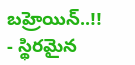బహ్రెయిన్..!!
- స్థిరమైన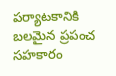పర్యాటకానికి బలమైన ప్రపంచ సహకారం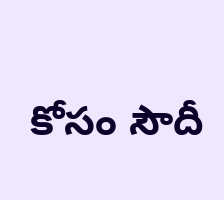కోసం సౌదీ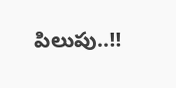పిలుపు..!!